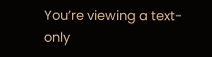You’re viewing a text-only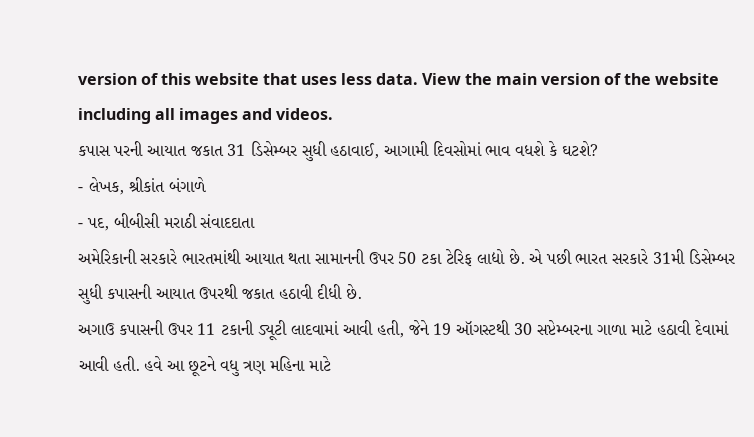version of this website that uses less data. View the main version of the website including all images and videos.
કપાસ પરની આયાત જકાત 31 ડિસેમ્બર સુધી હઠાવાઈ, આગામી દિવસોમાં ભાવ વધશે કે ઘટશે?
- લેખક, શ્રીકાંત બંગાળે
- પદ, બીબીસી મરાઠી સંવાદદાતા
અમેરિકાની સરકારે ભારતમાંથી આયાત થતા સામાનની ઉપર 50 ટકા ટેરિફ લાદ્યો છે. એ પછી ભારત સરકારે 31મી ડિસેમ્બર સુધી કપાસની આયાત ઉપરથી જકાત હઠાવી દીધી છે.
અગાઉ કપાસની ઉપર 11 ટકાની ડ્યૂટી લાદવામાં આવી હતી, જેને 19 ઑગસ્ટથી 30 સપ્ટેમ્બરના ગાળા માટે હઠાવી દેવામાં આવી હતી. હવે આ છૂટને વધુ ત્રણ મહિના માટે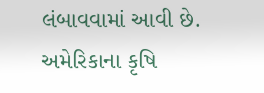લંબાવવામાં આવી છે.
અમેરિકાના કૃષિ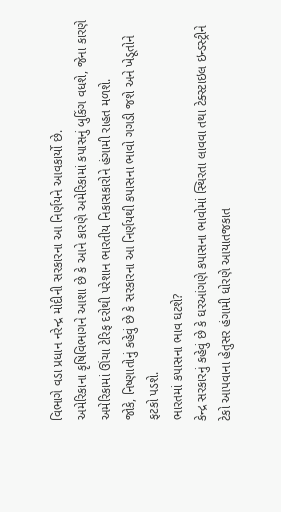વિભાગે વડા પ્રધાન નરેન્દ્ર મોદીની સરકારના આ નિર્ણયને આવકાર્યો છે.
અમેરિકાના કૃષિવિભાગને આશા છે કે આને કારણે અમેરિકામાં કપાસનું બુકિંગ વધશે, જેના કારણે અમેરિકામાં ઊંચા ટેરિફ દરોથી પરેશાન ભારતીય નિકાસકારોને હંગામી રાહત મળશે.
જોકે, નિષ્ણાતોનું કહેવું છે કે સરકારના આ નિર્ણયથી કપાસના ભાવો ગગડી જશે અને ખેડૂતોને ફટકો પડશે.
ભારતમાં કપાસના ભાવ ઘટશે?
કેન્દ્ર સરકારનું કહેવું છે કે ઘરઆંગણે કપાસના ભાવોમાં સ્થિરતા લાવવા તથા ટેક્સ્ટાઇલ ઇન્ડસ્ટ્રીને ટેકો આપવાના હેતુસર હંગામી ધોરણે આયાતજકાત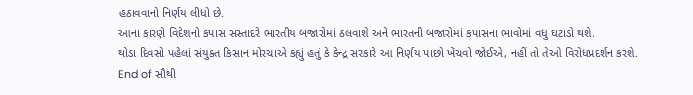હઠાવવાનો નિર્ણય લીધો છે.
આના કારણે વિદેશનો કપાસ સસ્તાદરે ભારતીય બજારોમાં ઠલવાશે અને ભારતની બજારોમાં કપાસના ભાવોમાં વધુ ઘટાડો થશે.
થોડા દિવસો પહેલાં સંયુક્ત કિસાન મોરચાએ કહ્યું હતું કે કેન્દ્ર સરકારે આ નિર્ણય પાછો ખેંચવો જોઈએ, નહીં તો તેઓ વિરોધપ્રદર્શન કરશે.
End of સૌથી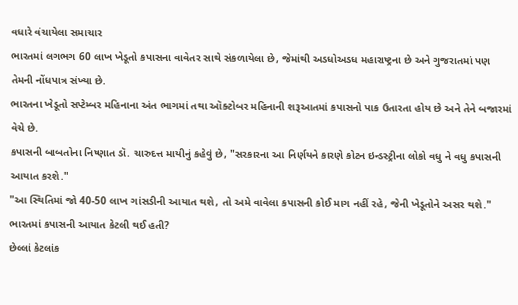વધારે વંચાયેલા સમાચાર
ભારતમાં લગભગ 60 લાખ ખેડૂતો કપાસના વાવેતર સાથે સંકળાયેલા છે, જેમાંથી અડધોઅડધ મહારાષ્ટ્રના છે અને ગુજરાતમાં પણ તેમની નોંધપાત્ર સંખ્યા છે.
ભારતના ખેડૂતો સપ્ટેમ્બર મહિનાના અંત ભાગમાં તથા ઑક્ટોબર મહિનાની શરૂઆતમાં કપાસનો પાક ઉતારતા હોય છે અને તેને બજારમાં વેચે છે.
કપાસની બાબતોના નિષ્ણાત ડૉ. ચારુદત્ત માયીનું કહેવું છે, "સરકારના આ નિર્ણયને કારણે કોટન ઇન્ડસ્ટ્રીના લોકો વધુ ને વધુ કપાસની આયાત કરશે."
"આ સ્થિતિમાં જો 40-50 લાખ ગાંસડીની આયાત થશે, તો અમે વાવેલા કપાસની કોઈ માગ નહીં રહે, જેની ખેડૂતોને અસર થશે."
ભારતમાં કપાસની આયાત કેટલી થઈ હતી?
છેલ્લાં કેટલાંક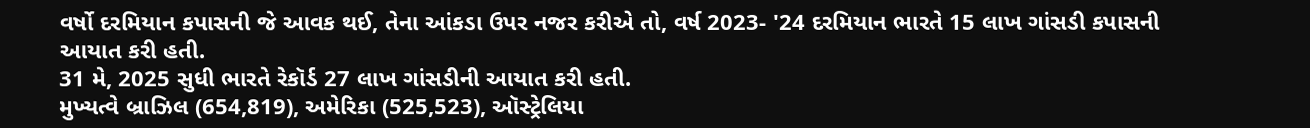વર્ષો દરમિયાન કપાસની જે આવક થઈ, તેના આંકડા ઉપર નજર કરીએ તો, વર્ષ 2023- '24 દરમિયાન ભારતે 15 લાખ ગાંસડી કપાસની આયાત કરી હતી.
31 મે, 2025 સુધી ભારતે રેકૉર્ડ 27 લાખ ગાંસડીની આયાત કરી હતી.
મુખ્યત્વે બ્રાઝિલ (654,819), અમેરિકા (525,523), ઑસ્ટ્રેલિયા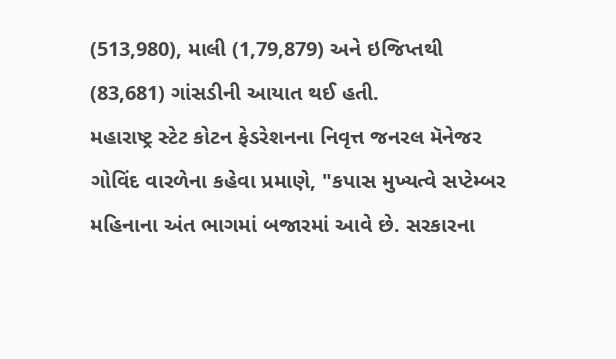(513,980), માલી (1,79,879) અને ઇજિપ્તથી (83,681) ગાંસડીની આયાત થઈ હતી.
મહારાષ્ટ્ર સ્ટેટ કોટન ફેડરેશનના નિવૃત્ત જનરલ મૅનેજર ગોવિંદ વારળેના કહેવા પ્રમાણે, "કપાસ મુખ્યત્વે સપ્ટેમ્બર મહિનાના અંત ભાગમાં બજારમાં આવે છે. સરકારના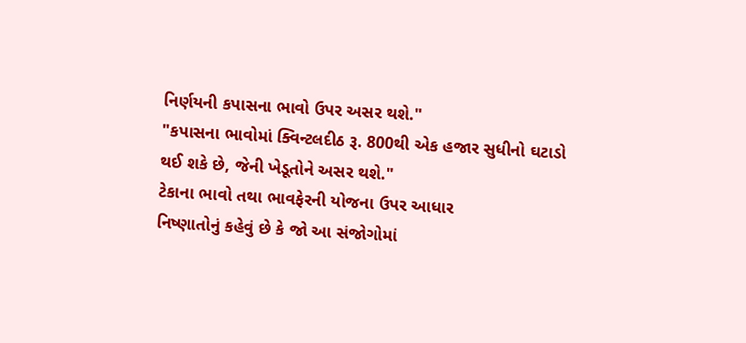નિર્ણયની કપાસના ભાવો ઉપર અસર થશે."
"કપાસના ભાવોમાં ક્વિન્ટલદીઠ રૂ. 800થી એક હજાર સુધીનો ઘટાડો થઈ શકે છે, જેની ખેડૂતોને અસર થશે."
ટેકાના ભાવો તથા ભાવફેરની યોજના ઉપર આધાર
નિષ્ણાતોનું કહેવું છે કે જો આ સંજોગોમાં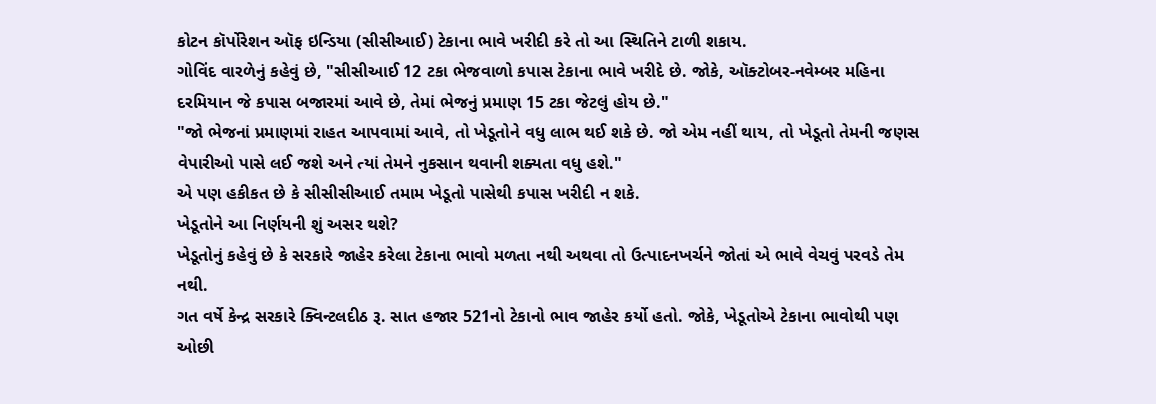કોટન કૉર્પોરેશન ઑફ ઇન્ડિયા (સીસીઆઈ) ટેકાના ભાવે ખરીદી કરે તો આ સ્થિતિને ટાળી શકાય.
ગોવિંદ વારળેનું કહેવું છે, "સીસીઆઈ 12 ટકા ભેજવાળો કપાસ ટેકાના ભાવે ખરીદે છે. જોકે, ઑક્ટોબર-નવેમ્બર મહિના દરમિયાન જે કપાસ બજારમાં આવે છે, તેમાં ભેજનું પ્રમાણ 15 ટકા જેટલું હોય છે."
"જો ભેજનાં પ્રમાણમાં રાહત આપવામાં આવે, તો ખેડૂતોને વધુ લાભ થઈ શકે છે. જો એમ નહીં થાય, તો ખેડૂતો તેમની જણસ વેપારીઓ પાસે લઈ જશે અને ત્યાં તેમને નુકસાન થવાની શક્યતા વધુ હશે."
એ પણ હકીકત છે કે સીસીસીઆઈ તમામ ખેડૂતો પાસેથી કપાસ ખરીદી ન શકે.
ખેડૂતોને આ નિર્ણયની શું અસર થશે?
ખેડૂતોનું કહેવું છે કે સરકારે જાહેર કરેલા ટેકાના ભાવો મળતા નથી અથવા તો ઉત્પાદનખર્ચને જોતાં એ ભાવે વેચવું પરવડે તેમ નથી.
ગત વર્ષે કેન્દ્ર સરકારે ક્વિન્ટલદીઠ રૂ. સાત હજાર 521નો ટેકાનો ભાવ જાહેર કર્યો હતો. જોકે, ખેડૂતોએ ટેકાના ભાવોથી પણ ઓછી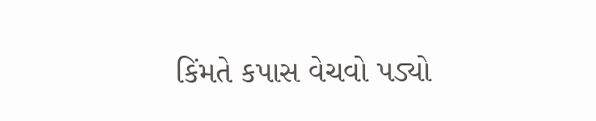કિંમતે કપાસ વેચવો પડ્યો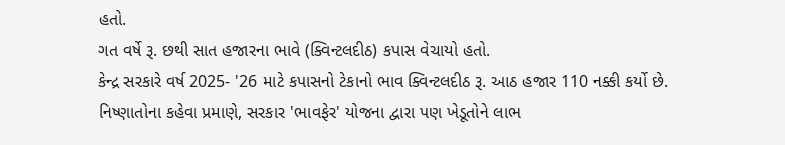હતો.
ગત વર્ષે રૂ. છથી સાત હજારના ભાવે (ક્વિન્ટલદીઠ) કપાસ વેચાયો હતો.
કેન્દ્ર સરકારે વર્ષ 2025- '26 માટે કપાસનો ટેકાનો ભાવ ક્વિન્ટલદીઠ રૂ. આઠ હજાર 110 નક્કી કર્યો છે.
નિષ્ણાતોના કહેવા પ્રમાણે, સરકાર 'ભાવફેર' યોજના દ્વારા પણ ખેડૂતોને લાભ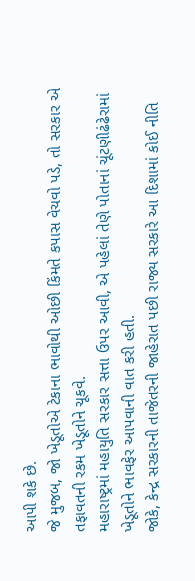આપી શકે છે.
જે મુજબ, જો ખેડૂતોએ ટેકાના ભાવોથી ઓછી કિંમતે કપાસ વેચવો પડે, તો સરકાર એ તફાવતની રકમ ખેડૂતોને ચૂકવે.
મહારાષ્ટ્રમાં મહાયુતિ સરકાર સત્તા ઉપર આવી, એ પહેલાં તેણે પોતાનાં ચૂંટણીઢંઢેરામાં ખેડૂતોને ભાવફેર આપવાની વાત કરી હતી.
જોકે, કેન્દ્ર સરકારની તાજેતરની જાહેરાત પછી રાજ્ય સરકારે આ દિશામાં કોઈ નીતિ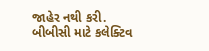જાહેર નથી કરી.
બીબીસી માટે કલેક્ટિવ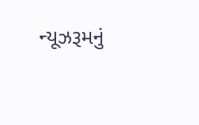ન્યૂઝરૂમનું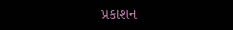પ્રકાશન